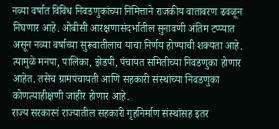नव्या वर्षात विविध निवडणुकांच्या निमित्ताने राजकीय वातावरण ढवळून निघणार आहे. ओबीसी आरक्षणासंदर्भातील सुनावणी अंतिम टप्प्यात असून नव्या वर्षाच्या सुरूवातीलाच याचा निर्णय होण्याची शक्यता आहे. त्यामुळे मनपा, पालिका, झेडपी, पंचायत समितीच्या निवडणुका होणार आहेत. तसेच ग्रामपंचायती आणि सहकारी संस्थांच्या निवडणुका कोणत्याहीक्षणी जाहीर होणार आहे.
राज्य सरकारनं राज्यातील सहकारी गृहनिर्माण संस्थांसह इतर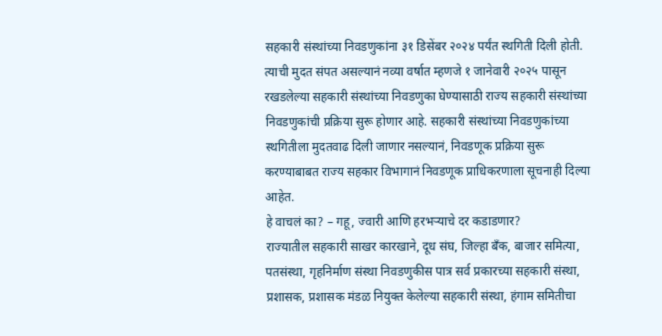सहकारी संस्थांच्या निवडणुकांना ३१ डिसेंबर २०२४ पर्यंत स्थगिती दिली होती. त्याची मुदत संपत असल्यानं नव्या वर्षात म्हणजे १ जानेवारी २०२५ पासून रखडलेल्या सहकारी संस्थांच्या निवडणुका घेण्यासाठी राज्य सहकारी संस्थांच्या निवडणुकांची प्रक्रिया सुरू होणार आहे. सहकारी संस्थांच्या निवडणुकांच्या स्थगितीला मुदतवाढ दिली जाणार नसल्यानं, निवडणूक प्रक्रिया सुरू करण्याबाबत राज्य सहकार विभागानं निवडणूक प्राधिकरणाला सूचनाही दिल्या आहेत.
हे वाचलं का? – गहू, ज्वारी आणि हरभऱ्याचे दर कडाडणार?
राज्यातील सहकारी साखर कारखाने, दूध संघ, जिल्हा बँक, बाजार समित्या, पतसंस्था, गृहनिर्माण संस्था निवडणुकीस पात्र सर्व प्रकारच्या सहकारी संस्था, प्रशासक, प्रशासक मंडळ नियुक्त केलेल्या सहकारी संस्था, हंगाम समितीचा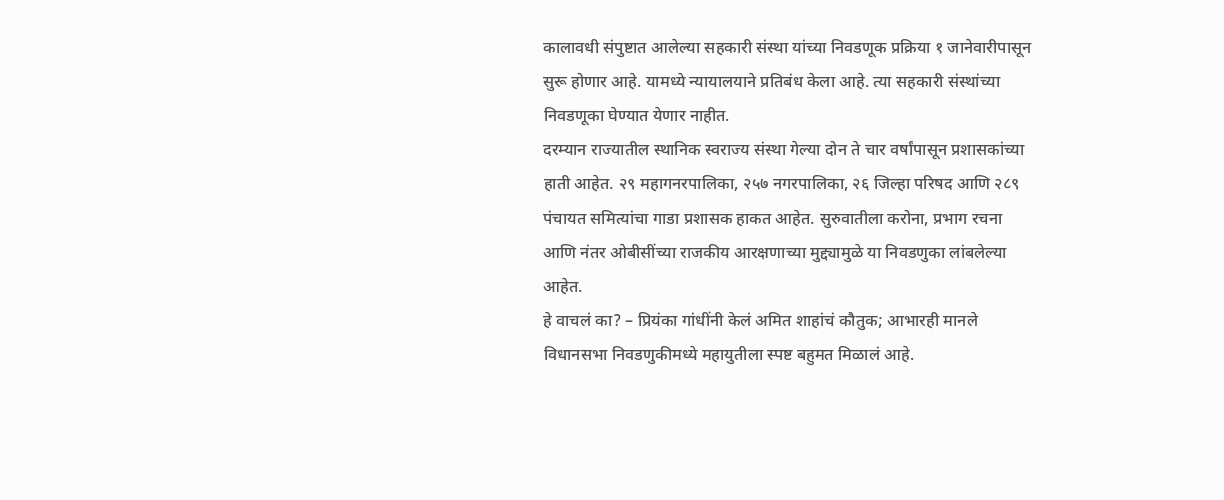कालावधी संपुष्टात आलेल्या सहकारी संस्था यांच्या निवडणूक प्रक्रिया १ जानेवारीपासून सुरू होणार आहे. यामध्ये न्यायालयाने प्रतिबंध केला आहे. त्या सहकारी संस्थांच्या निवडणूका घेण्यात येणार नाहीत.
दरम्यान राज्यातील स्थानिक स्वराज्य संस्था गेल्या दोन ते चार वर्षांपासून प्रशासकांच्या हाती आहेत. २९ महागनरपालिका, २५७ नगरपालिका, २६ जिल्हा परिषद आणि २८९ पंचायत समित्यांचा गाडा प्रशासक हाकत आहेत. सुरुवातीला करोना, प्रभाग रचना आणि नंतर ओबीसींच्या राजकीय आरक्षणाच्या मुद्द्यामुळे या निवडणुका लांबलेल्या आहेत.
हे वाचलं का? – प्रियंका गांधींनी केलं अमित शाहांचं कौतुक; आभारही मानले
विधानसभा निवडणुकीमध्ये महायुतीला स्पष्ट बहुमत मिळालं आहे.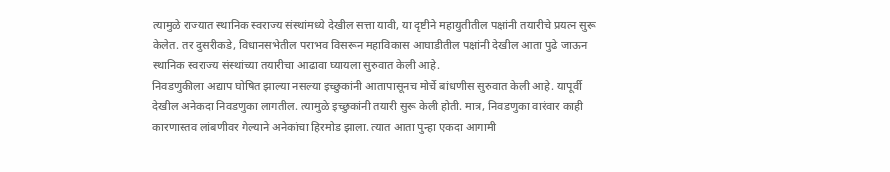त्यामुळे राज्यात स्थानिक स्वराज्य संस्थांमध्ये देखील सत्ता यावी, या दृष्टीने महायुतीतील पक्षांनी तयारीचे प्रयत्न सुरू केलेत. तर दुसरीकडे, विधानसभेतील पराभव विसरून महाविकास आघाडीतील पक्षांनी देखील आता पुढे जाऊन स्थानिक स्वराज्य संस्थांच्या तयारीचा आढावा घ्यायला सुरुवात केली आहे.
निवडणुकीला अद्याप घोषित झाल्या नसल्या इच्छुकांनी आतापासूनच मोर्चे बांधणीस सुरुवात केली आहे. यापूर्वी देखील अनेकदा निवडणुका लागतील. त्यामुळे इच्छुकांनी तयारी सुरू केली होती. मात्र, निवडणुका वारंवार काही कारणास्तव लांबणीवर गेल्याने अनेकांचा हिरमोड झाला. त्यात आता पुन्हा एकदा आगामी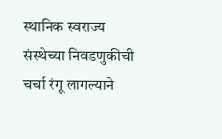स्थानिक स्वराज्य संस्थेच्या निवडणुकीची चर्चा रंगू लागल्याने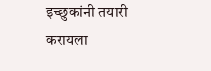इच्छुकांनी तयारी करायला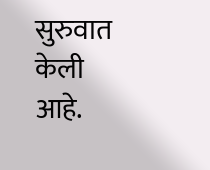सुरुवात केली आहे.